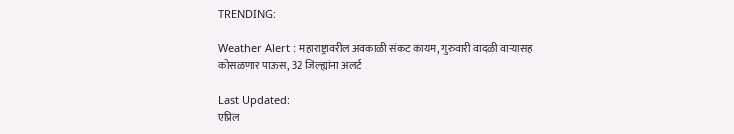TRENDING:

Weather Alert : महाराष्ट्रावरील अवकाळी संकट कायम, गुरुवारी वादळी वार्‍यासह कोसळणार पाऊस, 32 जिल्ह्यांना अलर्ट

Last Updated:
एप्रिल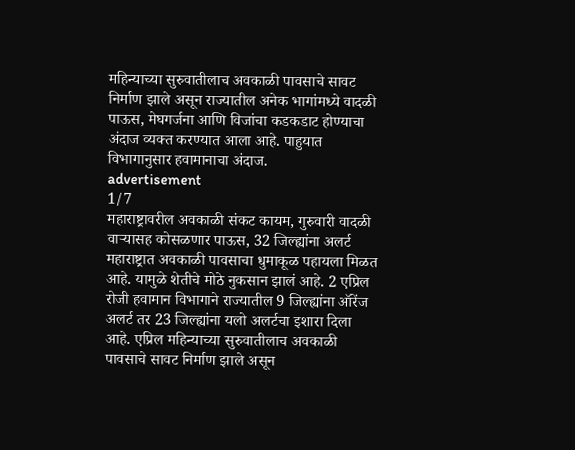महिन्याच्या सुरुवातीलाच अवकाळी पावसाचे सावट निर्माण झाले असून राज्यातील अनेक भागांमध्ये वादळी पाऊस, मेघगर्जना आणि विजांचा कडकडाट होण्याचा अंदाज व्यक्त करण्यात आला आहे. पाहुयात विभागानुसार हवामानाचा अंदाज.
advertisement
1/7
महाराष्ट्रावरील अवकाळी संकट कायम, गुरुवारी वादळी वार्‍यासह कोसळणार पाऊस, 32 जिल्ह्यांना अलर्ट
महाराष्ट्रात अवकाळी पावसाचा धुमाकूळ पहायला मिळत आहे. यामुळे शेतीचे मोठे नुकसान झालं आहे. 2 एप्रिल रोजी हवामान विभागाने राज्यातील 9 जिल्ह्यांना ऑरेंज अलर्ट तर 23 जिल्ह्यांना यलो अलर्टचा इशारा दिला आहे. एप्रिल महिन्याच्या सुरुवातीलाच अवकाळी पावसाचे सावट निर्माण झाले असून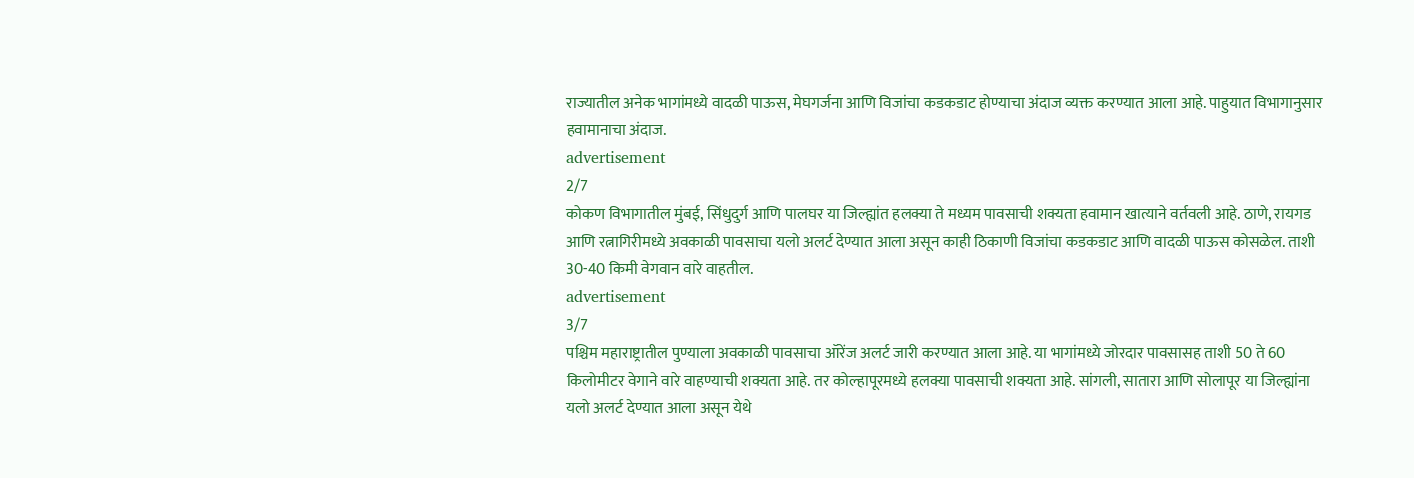राज्यातील अनेक भागांमध्ये वादळी पाऊस, मेघगर्जना आणि विजांचा कडकडाट होण्याचा अंदाज व्यक्त करण्यात आला आहे. पाहुयात विभागानुसार हवामानाचा अंदाज.
advertisement
2/7
कोकण विभागातील मुंबई, सिंधुदुर्ग आणि पालघर या जिल्ह्यांत हलक्या ते मध्यम पावसाची शक्यता हवामान खात्याने वर्तवली आहे. ठाणे, रायगड आणि रत्नागिरीमध्ये अवकाळी पावसाचा यलो अलर्ट देण्यात आला असून काही ठिकाणी विजांचा कडकडाट आणि वादळी पाऊस कोसळेल. ताशी 30-40 किमी वेगवान वारे वाहतील.
advertisement
3/7
पश्चिम महाराष्ट्रातील पुण्याला अवकाळी पावसाचा ऑरेंज अलर्ट जारी करण्यात आला आहे. या भागांमध्ये जोरदार पावसासह ताशी 50 ते 60 किलोमीटर वेगाने वारे वाहण्याची शक्यता आहे. तर कोल्हापूरमध्ये हलक्या पावसाची शक्यता आहे. सांगली, सातारा आणि सोलापूर या जिल्ह्यांना यलो अलर्ट देण्यात आला असून येथे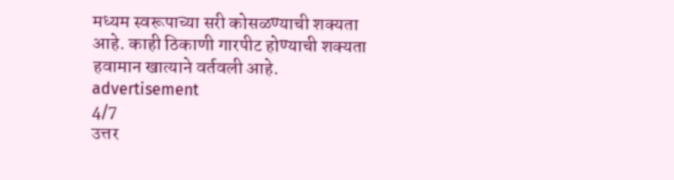मध्यम स्वरूपाच्या सरी कोसळण्याची शक्यता आहे. काही ठिकाणी गारपीट होण्याची शक्यता हवामान खात्याने वर्तवली आहे.
advertisement
4/7
उत्तर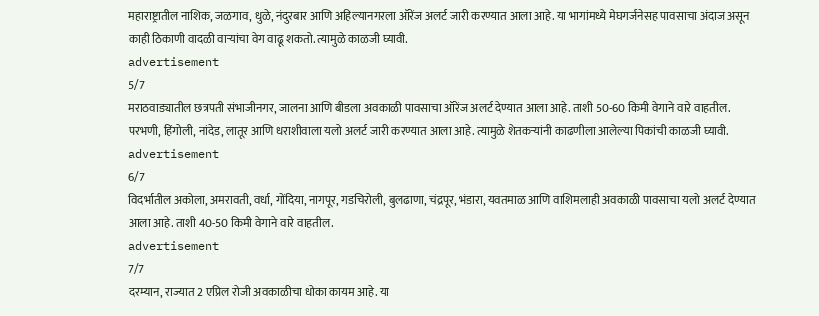महाराष्ट्रातील नाशिक, जळगाव, धुळे, नंदुरबार आणि अहिल्यानगरला ऑरेंज अलर्ट जारी करण्यात आला आहे. या भागांमध्ये मेघगर्जनेसह पावसाचा अंदाज असून काही ठिकाणी वादळी वाऱ्यांचा वेग वाढू शकतो. त्यामुळे काळजी घ्यावी.
advertisement
5/7
मराठवाड्यातील छत्रपती संभाजीनगर, जालना आणि बीडला अवकाळी पावसाचा ऑरेंज अलर्ट देण्यात आला आहे. ताशी 50-60 किमी वेगाने वारे वाहतील. परभणी, हिंगोली, नांदेड, लातूर आणि धराशीवाला यलो अलर्ट जारी करण्यात आला आहे. त्यामुळे शेतकऱ्यांनी काढणीला आलेल्या पिकांची काळजी घ्यावी.
advertisement
6/7
विदर्भातील अकोला, अमरावती, वर्धा, गोंदिया, नागपूर, गडचिरोली, बुलढाणा, चंद्रपूर, भंडारा, यवतमाळ आणि वाशिमलाही अवकाळी पावसाचा यलो अलर्ट देण्यात आला आहे. ताशी 40-50 किमी वेगाने वारे वाहतील.
advertisement
7/7
दरम्यान, राज्यात 2 एप्रिल रोजी अवकाळीचा धोका कायम आहे. या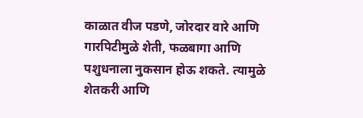काळात वीज पडणे, जोरदार वारे आणि गारपिटीमुळे शेती, फळबागा आणि पशुधनाला नुकसान होऊ शकते. त्यामुळे शेतकरी आणि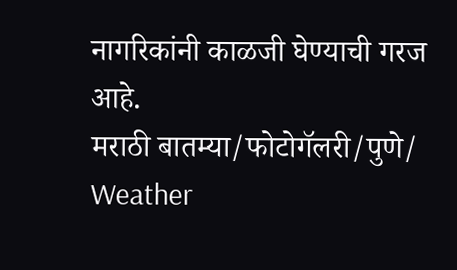नागरिकांनी काळजी घेण्याची गरज आहे.
मराठी बातम्या/फोटोगॅलरी/पुणे/
Weather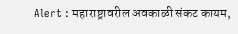Alert : महाराष्ट्रावरील अवकाळी संकट कायम,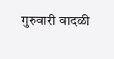गुरुवारी वादळी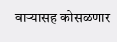वार्‍यासह कोसळणार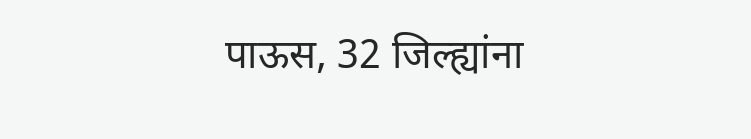पाऊस, 32 जिल्ह्यांना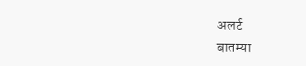अलर्ट
बातम्या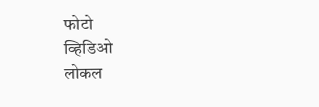फोटो
व्हिडिओ
लोकल